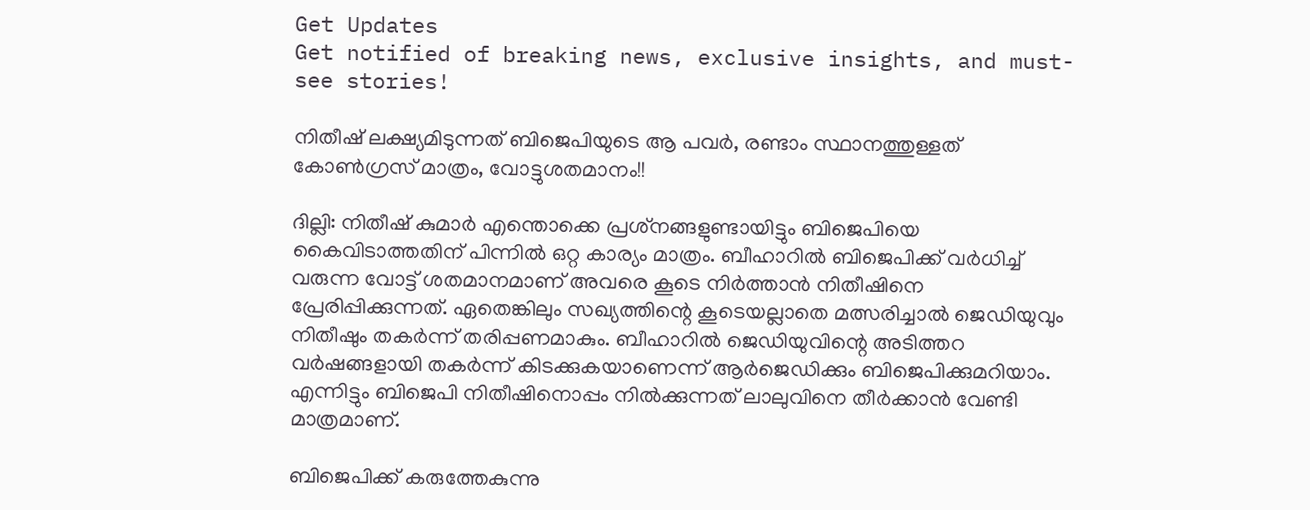Get Updates
Get notified of breaking news, exclusive insights, and must-see stories!

നിതീഷ് ലക്ഷ്യമിടുന്നത് ബിജെപിയുടെ ആ പവര്‍, രണ്ടാം സ്ഥാനത്തുള്ളത് കോണ്‍ഗ്രസ് മാത്രം, വോട്ടുശതമാനം!!

ദില്ലി: നിതീഷ് കുമാര്‍ എന്തൊക്കെ പ്രശ്‌നങ്ങളുണ്ടായിട്ടും ബിജെപിയെ കൈവിടാത്തതിന് പിന്നില്‍ ഒറ്റ കാര്യം മാത്രം. ബീഹാറില്‍ ബിജെപിക്ക് വര്‍ധിച്ച് വരുന്ന വോട്ട് ശതമാനമാണ് അവരെ കൂടെ നിര്‍ത്താന്‍ നിതീഷിനെ പ്രേരിപ്പിക്കുന്നത്. ഏതെങ്കിലും സഖ്യത്തിന്റെ കൂടെയല്ലാതെ മത്സരിച്ചാല്‍ ജെഡിയുവും നിതീഷും തകര്‍ന്ന് തരിപ്പണമാകും. ബീഹാറില്‍ ജെഡിയുവിന്റെ അടിത്തറ വര്‍ഷങ്ങളായി തകര്‍ന്ന് കിടക്കുകയാണെന്ന് ആര്‍ജെഡിക്കും ബിജെപിക്കുമറിയാം. എന്നിട്ടും ബിജെപി നിതീഷിനൊപ്പം നില്‍ക്കുന്നത് ലാലുവിനെ തീര്‍ക്കാന്‍ വേണ്ടി മാത്രമാണ്.

ബിജെപിക്ക് കരുത്തേകുന്നു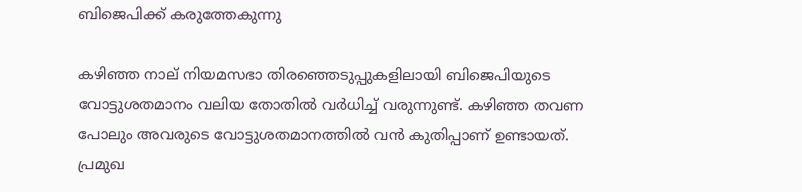ബിജെപിക്ക് കരുത്തേകുന്നു

കഴിഞ്ഞ നാല് നിയമസഭാ തിരഞ്ഞെടുപ്പുകളിലായി ബിജെപിയുടെ വോട്ടുശതമാനം വലിയ തോതില്‍ വര്‍ധിച്ച് വരുന്നുണ്ട്. കഴിഞ്ഞ തവണ പോലും അവരുടെ വോട്ടുശതമാനത്തില്‍ വന്‍ കുതിപ്പാണ് ഉണ്ടായത്. പ്രമുഖ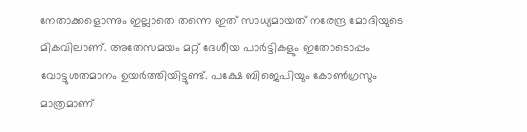നേതാക്കളൊന്നും ഇല്ലാതെ തന്നെ ഇത് സാധ്യമായത് നരേന്ദ്ര മോദിയുടെ മികവിലാണ്. അതേസമയം മറ്റ് ദേശീയ പാര്‍ട്ടികളും ഇതോടൊപ്പം വോട്ടുശതമാനം ഉയര്‍ത്തിയിട്ടുണ്ട്. പക്ഷേ ബിജെപിയും കോണ്‍ഗ്രസും മാത്രമാണ്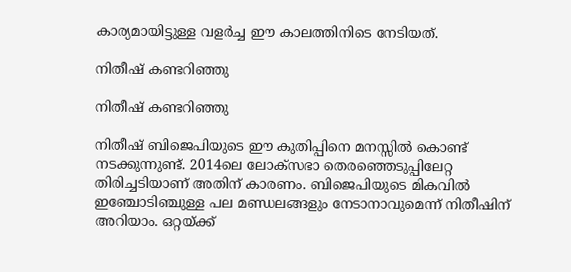കാര്യമായിട്ടുള്ള വളര്‍ച്ച ഈ കാലത്തിനിടെ നേടിയത്.

നിതീഷ് കണ്ടറിഞ്ഞു

നിതീഷ് കണ്ടറിഞ്ഞു

നിതീഷ് ബിജെപിയുടെ ഈ കുതിപ്പിനെ മനസ്സില്‍ കൊണ്ട് നടക്കുന്നുണ്ട്. 2014ലെ ലോക്‌സഭാ തെരഞ്ഞെടുപ്പിലേറ്റ തിരിച്ചടിയാണ് അതിന് കാരണം. ബിജെപിയുടെ മികവില്‍ ഇഞ്ചോടിഞ്ചുള്ള പല മണ്ഡലങ്ങളും നേടാനാവുമെന്ന് നിതീഷിന് അറിയാം. ഒറ്റയ്ക്ക്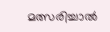മത്സരിച്ചാല്‍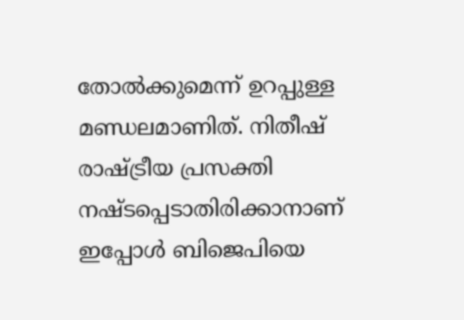തോല്‍ക്കുമെന്ന് ഉറപ്പുള്ള മണ്ഡലമാണിത്. നിതീഷ് രാഷ്ട്രീയ പ്രസക്തി നഷ്ടപ്പെടാതിരിക്കാനാണ് ഇപ്പോള്‍ ബിജെപിയെ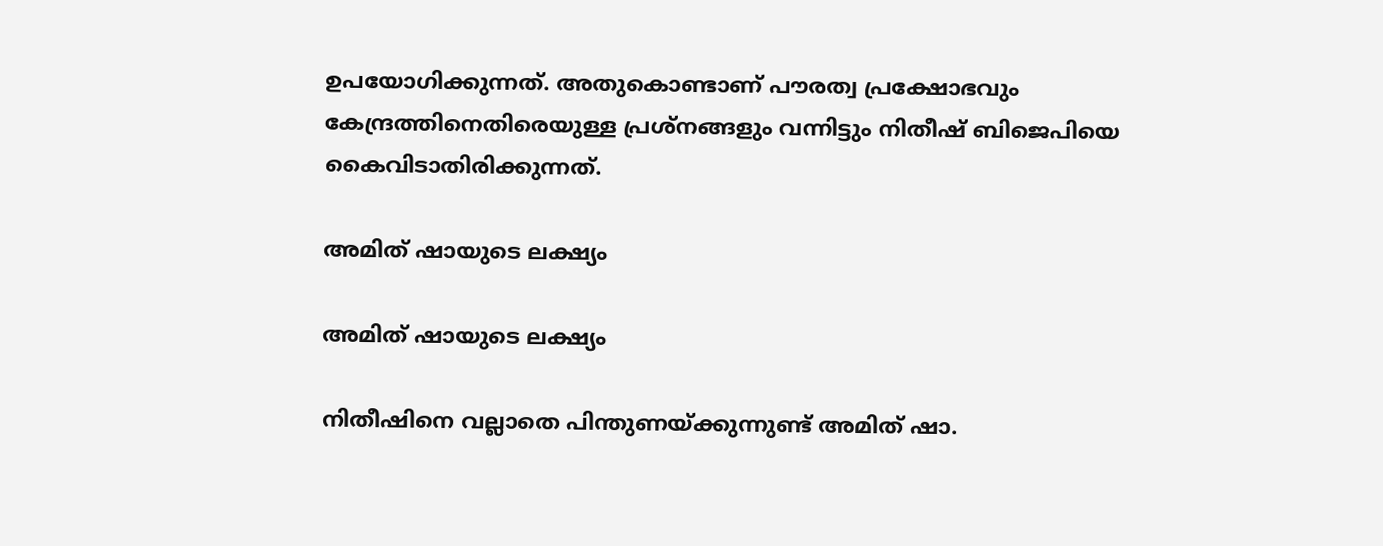ഉപയോഗിക്കുന്നത്. അതുകൊണ്ടാണ് പൗരത്വ പ്രക്ഷോഭവും കേന്ദ്രത്തിനെതിരെയുള്ള പ്രശ്‌നങ്ങളും വന്നിട്ടും നിതീഷ് ബിജെപിയെ കൈവിടാതിരിക്കുന്നത്.

അമിത് ഷായുടെ ലക്ഷ്യം

അമിത് ഷായുടെ ലക്ഷ്യം

നിതീഷിനെ വല്ലാതെ പിന്തുണയ്ക്കുന്നുണ്ട് അമിത് ഷാ.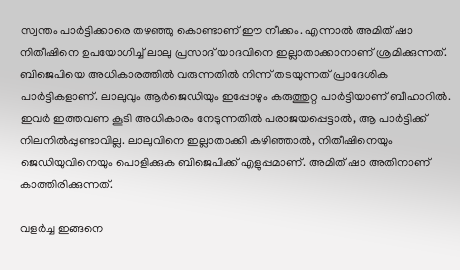സ്വന്തം പാര്‍ട്ടിക്കാരെ തഴഞ്ഞു കൊണ്ടാണ് ഈ നീക്കം. എന്നാല്‍ അമിത് ഷാ നിതീഷിനെ ഉപയോഗിച്ച് ലാലു പ്രസാദ് യാദവിനെ ഇല്ലാതാക്കാനാണ് ശ്രമിക്കുന്നത്. ബിജെപിയെ അധികാരത്തില്‍ വരുന്നതില്‍ നിന്ന് തടയുന്നത് പ്രാദേശിക പാര്‍ട്ടികളാണ്. ലാലുവും ആര്‍ജെഡിയും ഇപ്പോഴും കരുത്തുറ്റ പാര്‍ട്ടിയാണ് ബീഹാറില്‍. ഇവര്‍ ഇത്തവണ കൂടി അധികാരം നേടുന്നതില്‍ പരാജയപ്പെട്ടാല്‍, ആ പാര്‍ട്ടിക്ക് നിലനില്‍പ്പുണ്ടാവില്ല. ലാലുവിനെ ഇല്ലാതാക്കി കഴിഞ്ഞാല്‍, നിതീഷിനെയും ജെഡിയുവിനെയും പൊളിക്കുക ബിജെപിക്ക് എളുപ്പമാണ്. അമിത് ഷാ അതിനാണ് കാത്തിരിക്കുന്നത്.

വളര്‍ച്ച ഇങ്ങനെ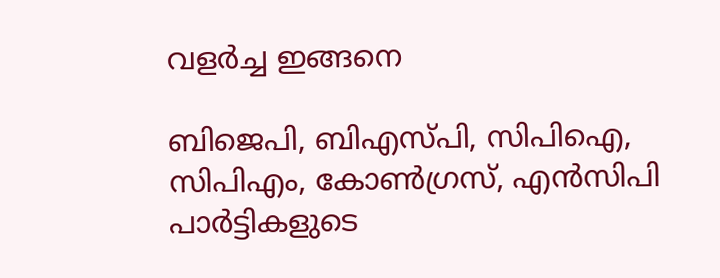വളര്‍ച്ച ഇങ്ങനെ

ബിജെപി, ബിഎസ്പി, സിപിഐ, സിപിഎം, കോണ്‍ഗ്രസ്, എന്‍സിപി പാര്‍ട്ടികളുടെ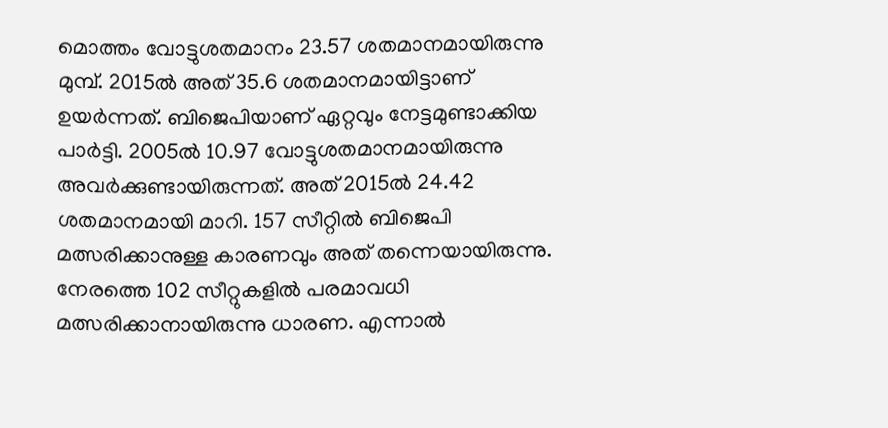മൊത്തം വോട്ടുശതമാനം 23.57 ശതമാനമായിരുന്നു മുമ്പ്. 2015ല്‍ അത് 35.6 ശതമാനമായിട്ടാണ് ഉയര്‍ന്നത്. ബിജെപിയാണ് ഏറ്റവും നേട്ടമുണ്ടാക്കിയ പാര്‍ട്ടി. 2005ല്‍ 10.97 വോട്ടുശതമാനമായിരുന്നു അവര്‍ക്കുണ്ടായിരുന്നത്. അത് 2015ല്‍ 24.42 ശതമാനമായി മാറി. 157 സീറ്റില്‍ ബിജെപി മത്സരിക്കാനുള്ള കാരണവും അത് തന്നെയായിരുന്നു. നേരത്തെ 102 സീറ്റുകളില്‍ പരമാവധി മത്സരിക്കാനായിരുന്നു ധാരണ. എന്നാല്‍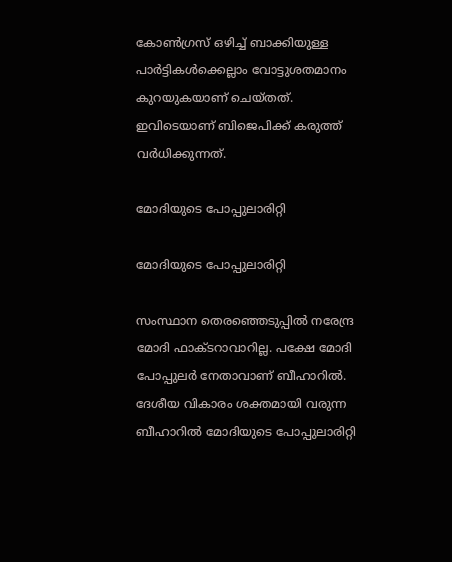കോണ്‍ഗ്രസ് ഒഴിച്ച് ബാക്കിയുള്ള പാര്‍ട്ടികള്‍ക്കെല്ലാം വോട്ടുശതമാനം കുറയുകയാണ് ചെയ്തത്. ഇവിടെയാണ് ബിജെപിക്ക് കരുത്ത് വര്‍ധിക്കുന്നത്.

മോദിയുടെ പോപ്പുലാരിറ്റി

മോദിയുടെ പോപ്പുലാരിറ്റി

സംസ്ഥാന തെരഞ്ഞെടുപ്പില്‍ നരേന്ദ്ര മോദി ഫാക്ടറാവാറില്ല. പക്ഷേ മോദി പോപ്പുലര്‍ നേതാവാണ് ബീഹാറില്‍. ദേശീയ വികാരം ശക്തമായി വരുന്ന ബീഹാറില്‍ മോദിയുടെ പോപ്പുലാരിറ്റി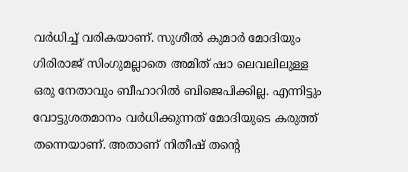വര്‍ധിച്ച് വരികയാണ്. സുശീല്‍ കുമാര്‍ മോദിയും ഗിരിരാജ് സിംഗുമല്ലാതെ അമിത് ഷാ ലെവലിലുള്ള ഒരു നേതാവും ബീഹാറില്‍ ബിജെപിക്കില്ല. എന്നിട്ടും വോട്ടുശതമാനം വര്‍ധിക്കുന്നത് മോദിയുടെ കരുത്ത് തന്നെയാണ്. അതാണ് നിതീഷ് തന്റെ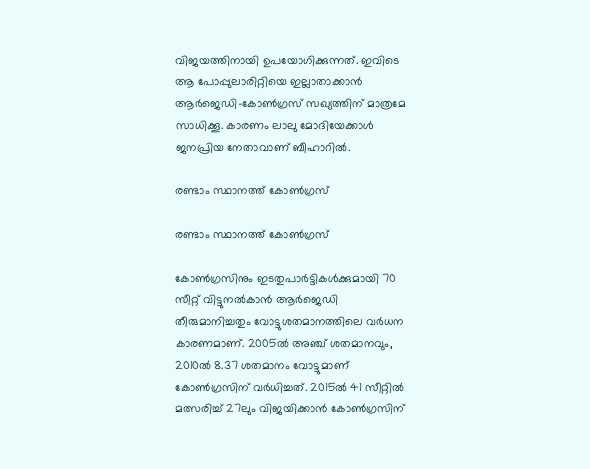വിജയത്തിനായി ഉപയോഗിക്കുന്നത്. ഇവിടെ ആ പോപ്പുലാരിറ്റിയെ ഇല്ലാതാക്കാന്‍ ആര്‍ജെഡി-കോണ്‍ഗ്രസ് സഖ്യത്തിന് മാത്രമേ സാധിക്കൂ. കാരണം ലാലു മോദിയേക്കാള്‍ ജനപ്രിയ നേതാവാണ് ബീഹാറില്‍.

രണ്ടാം സ്ഥാനത്ത് കോണ്‍ഗ്രസ്

രണ്ടാം സ്ഥാനത്ത് കോണ്‍ഗ്രസ്

കോണ്‍ഗ്രസിനും ഇടതുപാര്‍ട്ടികള്‍ക്കുമായി 70 സീറ്റ് വിട്ടുനല്‍കാന്‍ ആര്‍ജെഡി തീരുമാനിച്ചതും വോട്ടുശതമാനത്തിലെ വര്‍ധന കാരണമാണ്. 2005ല്‍ അഞ്ച് ശതമാനവും, 2010ല്‍ 8.37 ശതമാനം വോട്ടുമാണ് കോണ്‍ഗ്രസിന് വര്‍ധിച്ചത്. 2015ല്‍ 41 സീറ്റില്‍ മത്സരിച്ച് 27ലും വിജയിക്കാന്‍ കോണ്‍ഗ്രസിന്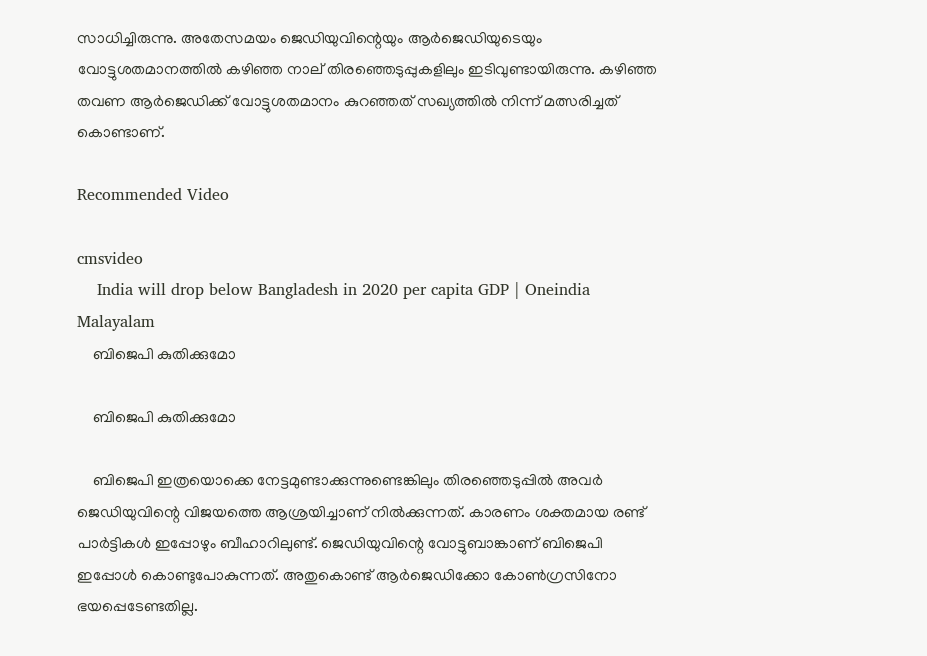സാധിച്ചിരുന്നു. അതേസമയം ജെഡിയുവിന്റെയും ആര്‍ജെഡിയുടെയും വോട്ടുശതമാനത്തില്‍ കഴിഞ്ഞ നാല് തിരഞ്ഞെടുപ്പുകളിലും ഇടിവുണ്ടായിരുന്നു. കഴിഞ്ഞ തവണ ആര്‍ജെഡിക്ക് വോട്ടുശതമാനം കുറഞ്ഞത് സഖ്യത്തില്‍ നിന്ന് മത്സരിച്ചത് കൊണ്ടാണ്.

Recommended Video

cmsvideo
    India will drop below Bangladesh in 2020 per capita GDP | Oneindia Malayalam
    ബിജെപി കുതിക്കുമോ

    ബിജെപി കുതിക്കുമോ

    ബിജെപി ഇത്രയൊക്കെ നേട്ടമുണ്ടാക്കുന്നുണ്ടെങ്കിലും തിരഞ്ഞെടുപ്പില്‍ അവര്‍ ജെഡിയുവിന്റെ വിജയത്തെ ആശ്രയിച്ചാണ് നില്‍ക്കുന്നത്. കാരണം ശക്തമായ രണ്ട് പാര്‍ട്ടികള്‍ ഇപ്പോഴും ബീഹാറിലുണ്ട്. ജെഡിയുവിന്റെ വോട്ടുബാങ്കാണ് ബിജെപി ഇപ്പോള്‍ കൊണ്ടുപോകുന്നത്. അതുകൊണ്ട് ആര്‍ജെഡിക്കോ കോണ്‍ഗ്രസിനോ ഭയപ്പെടേണ്ടതില്ല.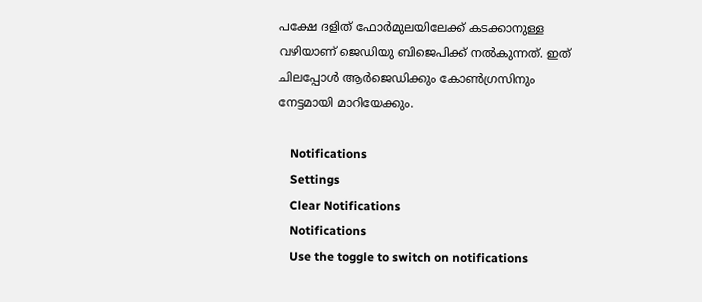പക്ഷേ ദളിത് ഫോര്‍മുലയിലേക്ക് കടക്കാനുള്ള വഴിയാണ് ജെഡിയു ബിജെപിക്ക് നല്‍കുന്നത്. ഇത് ചിലപ്പോള്‍ ആര്‍ജെഡിക്കും കോണ്‍ഗ്രസിനും നേട്ടമായി മാറിയേക്കും.

    Notifications
    Settings
    Clear Notifications
    Notifications
    Use the toggle to switch on notifications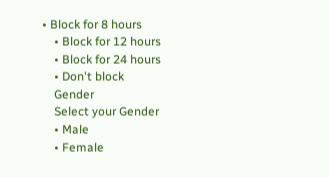• Block for 8 hours
    • Block for 12 hours
    • Block for 24 hours
    • Don't block
    Gender
    Select your Gender
    • Male
    • Female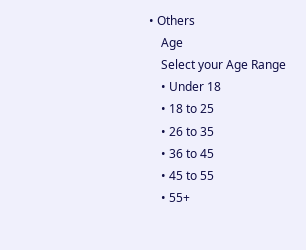• Others
    Age
    Select your Age Range
    • Under 18
    • 18 to 25
    • 26 to 35
    • 36 to 45
    • 45 to 55
    • 55+